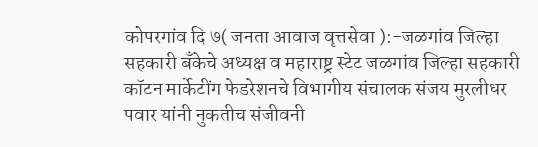कोपरगांव दि ७( जनता आवाज वृत्तसेवा ):-जळगांव जिल्हा सहकारी बँकेचे अध्यक्ष व महाराष्ट्र स्टेट जळगांव जिल्हा सहकारी कॉटन मार्केटींग फेडरेशनचे विभागीय संचालक संजय मुरलीधर पवार यांनी नुकतीच संजीवनी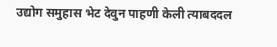उद्योग समुहास भेट देवुन पाहणी केली त्याबददल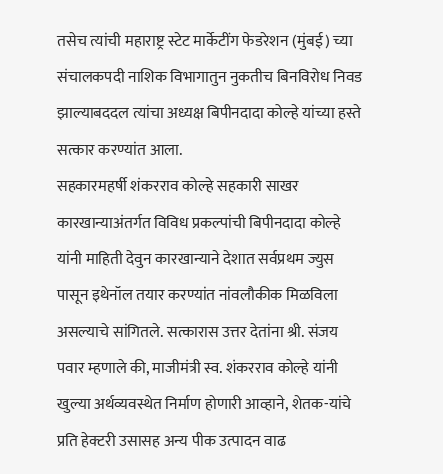तसेच त्यांची महाराष्ट्र स्टेट मार्केटींग फेडरेशन (मुंबई) च्या संचालकपदी नाशिक विभागातुन नुकतीच बिनविरोध निवड झाल्याबददल त्यांचा अध्यक्ष बिपीनदादा कोल्हे यांच्या हस्ते सत्कार करण्यांत आला.
सहकारमहर्षी शंकरराव कोल्हे सहकारी साखर कारखान्याअंतर्गत विविध प्रकल्पांची बिपीनदादा कोल्हे यांनी माहिती देवुन कारखान्याने देशात सर्वप्रथम ज्युस पासून इथेनॉल तयार करण्यांत नांवलौकीक मिळविला असल्याचे सांगितले. सत्कारास उत्तर देतांना श्री. संजय पवार म्हणाले की, माजीमंत्री स्व. शंकरराव कोल्हे यांनी खुल्या अर्थव्यवस्थेत निर्माण होणारी आव्हाने, शेतक-यांचे प्रति हेक्टरी उसासह अन्य पीक उत्पादन वाढ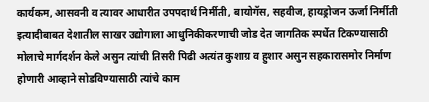कार्यकम, आसवनी व त्यावर आधारीत उपपदार्थ निर्मीती, बायोगॅस, सहवीज, हायड्रोजन ऊर्जा निर्मीती इत्यादीबाबत देशातील साखर उद्योगाला आधुनिकीकरणाची जोड देत जागतिक स्पर्धेत टिकण्यासाठी मोलाचे मार्गदर्शन केले असुन त्यांची तिसरी पिढी अत्यंत कुशाग्र व हुशार असुन सहकारासमोर निर्माण होणारी आव्हाने सोडविण्यासाठी त्यांचे काम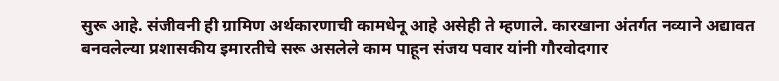सुरू आहे. संजीवनी ही ग्रामिण अर्थकारणाची कामधेनू आहे असेही ते म्हणाले. कारखाना अंतर्गत नव्याने अद्यावत बनवलेल्या प्रशासकीय इमारतीचे सरू असलेले काम पाहून संजय पवार यांनी गौरवोदगार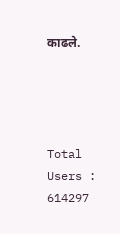काढले.




Total Users : 614297